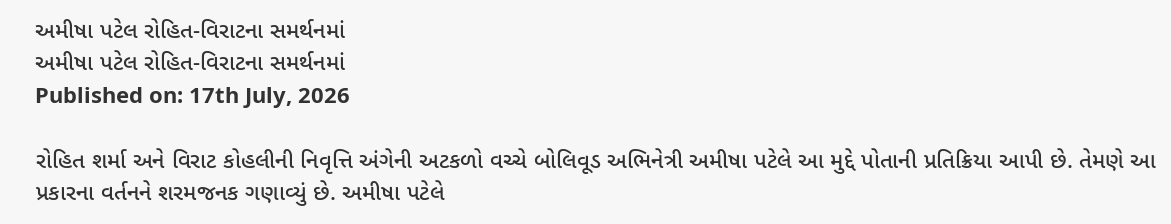અમીષા પટેલ રોહિત-વિરાટના સમર્થનમાં
અમીષા પટેલ રોહિત-વિરાટના સમર્થનમાં
Published on: 17th July, 2026

રોહિત શર્મા અને વિરાટ કોહલીની નિવૃત્તિ અંગેની અટકળો વચ્ચે બોલિવૂડ અભિનેત્રી અમીષા પટેલે આ મુદ્દે પોતાની પ્રતિક્રિયા આપી છે. તેમણે આ પ્રકારના વર્તનને શરમજનક ગણાવ્યું છે. અમીષા પટેલે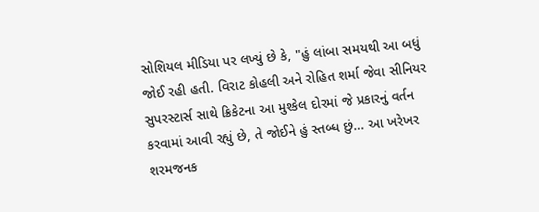સોશિયલ મીડિયા પર લખ્યું છે કે, "હું લાંબા સમયથી આ બધું જોઈ રહી હતી. વિરાટ કોહલી અને રોહિત શર્મા જેવા સીનિયર સુપરસ્ટાર્સ સાથે ક્રિકેટના આ મુશ્કેલ દોરમાં જે પ્રકારનું વર્તન કરવામાં આવી રહ્યું છે, તે જોઈને હું સ્તબ્ધ છું… આ ખરેખર શરમજનક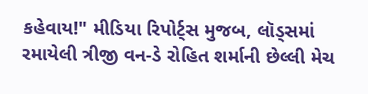કહેવાય!" મીડિયા રિપોર્ટ્સ મુજબ, લૉડ્સમાં રમાયેલી ત્રીજી વન-ડે રોહિત શર્માની છેલ્લી મેચ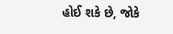હોઈ શકે છે, જોકે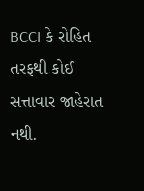BCCI કે રોહિત તરફથી કોઈ સત્તાવાર જાહેરાત નથી.